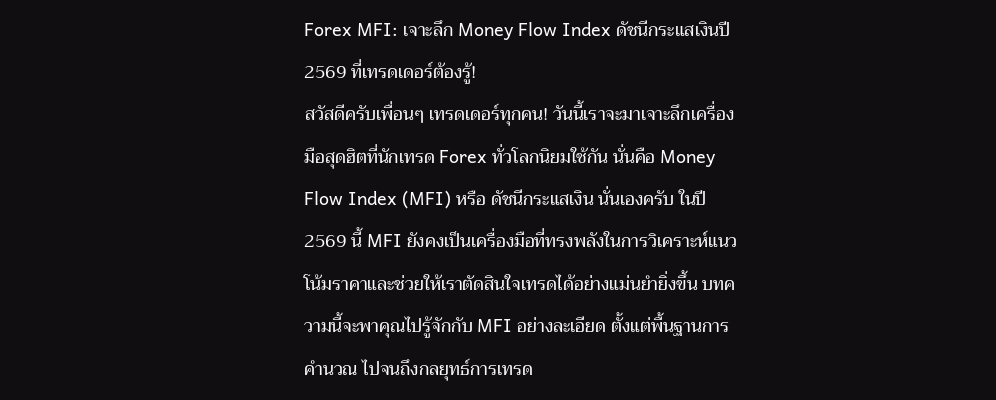Forex MFI: เจาะลึก Money Flow Index ดัชนีกระแสเงินปี 2569 ที่เทรดเดอร์ต้องรู้!
สวัสดีครับเพื่อนๆ เทรดเดอร์ทุกคน! วันนี้เราจะมาเจาะลึกเครื่องมือสุดฮิตที่นักเทรด Forex ทั่วโลกนิยมใช้กัน นั่นคือ Money Flow Index (MFI) หรือ ดัชนีกระแสเงิน นั่นเองครับ ในปี 2569 นี้ MFI ยังคงเป็นเครื่องมือที่ทรงพลังในการวิเคราะห์แนวโน้มราคาและช่วยให้เราตัดสินใจเทรดได้อย่างแม่นยำยิ่งขึ้น บทความนี้จะพาคุณไปรู้จักกับ MFI อย่างละเอียด ตั้งแต่พื้นฐานการคำนวณ ไปจนถึงกลยุทธ์การเทรด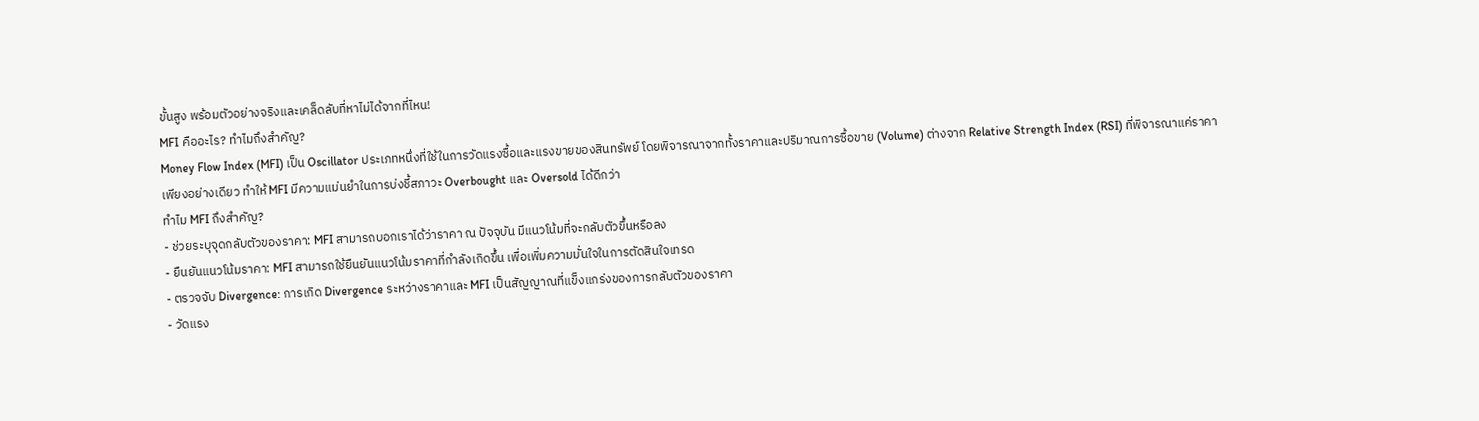ขั้นสูง พร้อมตัวอย่างจริงและเคล็ดลับที่หาไม่ได้จากที่ไหน!
MFI คืออะไร? ทำไมถึงสำคัญ?
Money Flow Index (MFI) เป็น Oscillator ประเภทหนึ่งที่ใช้ในการวัดแรงซื้อและแรงขายของสินทรัพย์ โดยพิจารณาจากทั้งราคาและปริมาณการซื้อขาย (Volume) ต่างจาก Relative Strength Index (RSI) ที่พิจารณาแค่ราคาเพียงอย่างเดียว ทำให้ MFI มีความแม่นยำในการบ่งชี้สภาวะ Overbought และ Oversold ได้ดีกว่า
ทำไม MFI ถึงสำคัญ?
- ช่วยระบุจุดกลับตัวของราคา: MFI สามารถบอกเราได้ว่าราคา ณ ปัจจุบัน มีแนวโน้มที่จะกลับตัวขึ้นหรือลง
- ยืนยันแนวโน้มราคา: MFI สามารถใช้ยืนยันแนวโน้มราคาที่กำลังเกิดขึ้น เพื่อเพิ่มความมั่นใจในการตัดสินใจเทรด
- ตรวจจับ Divergence: การเกิด Divergence ระหว่างราคาและ MFI เป็นสัญญาณที่แข็งแกร่งของการกลับตัวของราคา
- วัดแรง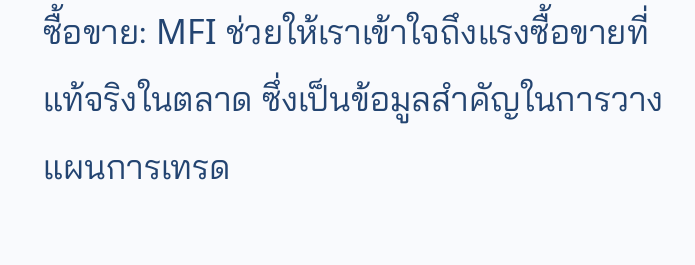ซื้อขาย: MFI ช่วยให้เราเข้าใจถึงแรงซื้อขายที่แท้จริงในตลาด ซึ่งเป็นข้อมูลสำคัญในการวางแผนการเทรด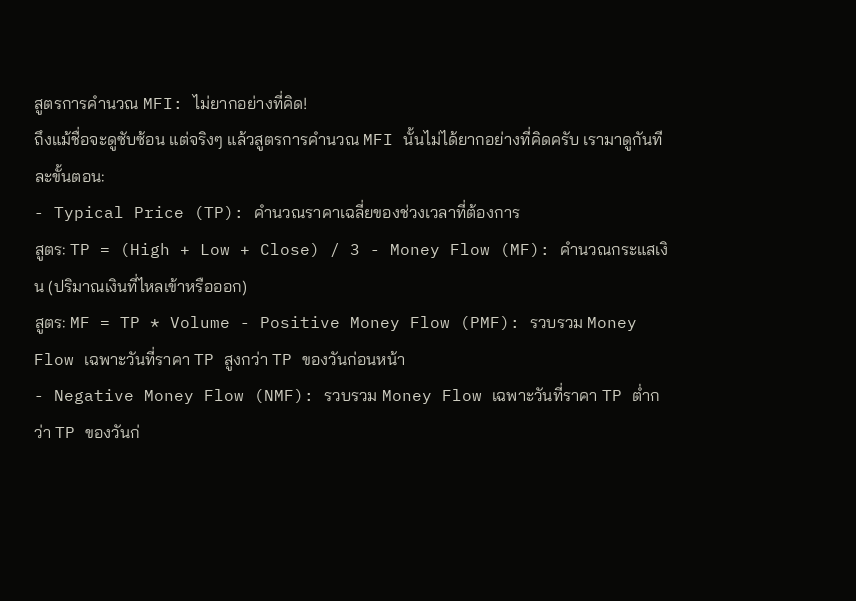สูตรการคำนวณ MFI: ไม่ยากอย่างที่คิด!
ถึงแม้ชื่อจะดูซับซ้อน แต่จริงๆ แล้วสูตรการคำนวณ MFI นั้นไม่ได้ยากอย่างที่คิดครับ เรามาดูกันทีละขั้นตอน:
- Typical Price (TP): คำนวณราคาเฉลี่ยของช่วงเวลาที่ต้องการ
สูตร: TP = (High + Low + Close) / 3 - Money Flow (MF): คำนวณกระแสเงิน (ปริมาณเงินที่ไหลเข้าหรือออก)
สูตร: MF = TP * Volume - Positive Money Flow (PMF): รวบรวม Money Flow เฉพาะวันที่ราคา TP สูงกว่า TP ของวันก่อนหน้า
- Negative Money Flow (NMF): รวบรวม Money Flow เฉพาะวันที่ราคา TP ต่ำกว่า TP ของวันก่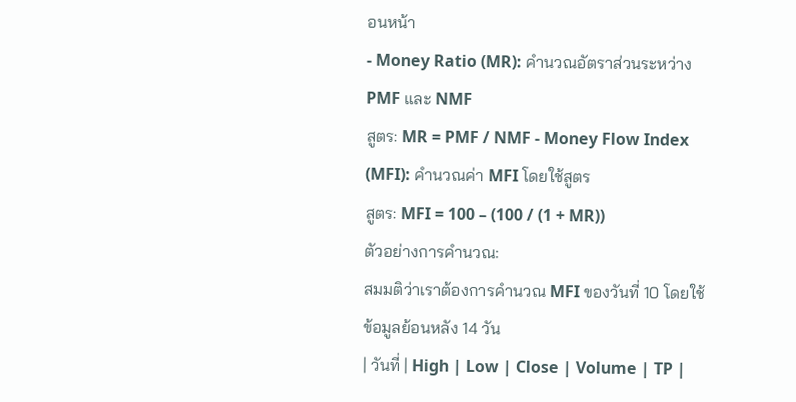อนหน้า
- Money Ratio (MR): คำนวณอัตราส่วนระหว่าง PMF และ NMF
สูตร: MR = PMF / NMF - Money Flow Index (MFI): คำนวณค่า MFI โดยใช้สูตร
สูตร: MFI = 100 – (100 / (1 + MR))
ตัวอย่างการคำนวณ:
สมมติว่าเราต้องการคำนวณ MFI ของวันที่ 10 โดยใช้ข้อมูลย้อนหลัง 14 วัน
| วันที่ | High | Low | Close | Volume | TP |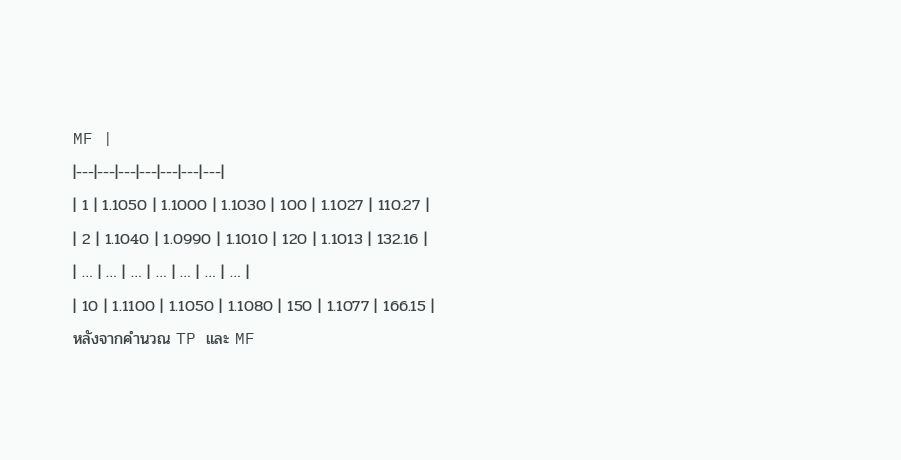MF |
|---|---|---|---|---|---|---|
| 1 | 1.1050 | 1.1000 | 1.1030 | 100 | 1.1027 | 110.27 |
| 2 | 1.1040 | 1.0990 | 1.1010 | 120 | 1.1013 | 132.16 |
| … | … | … | … | … | … | … |
| 10 | 1.1100 | 1.1050 | 1.1080 | 150 | 1.1077 | 166.15 |
หลังจากคำนวณ TP และ MF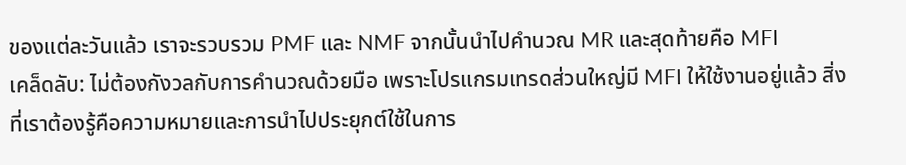ของแต่ละวันแล้ว เราจะรวบรวม PMF และ NMF จากนั้นนำไปคำนวณ MR และสุดท้ายคือ MFI
เคล็ดลับ: ไม่ต้องกังวลกับการคำนวณด้วยมือ เพราะโปรแกรมเทรดส่วนใหญ่มี MFI ให้ใช้งานอยู่แล้ว สิ่งที่เราต้องรู้คือความหมายและการนำไปประยุกต์ใช้ในการ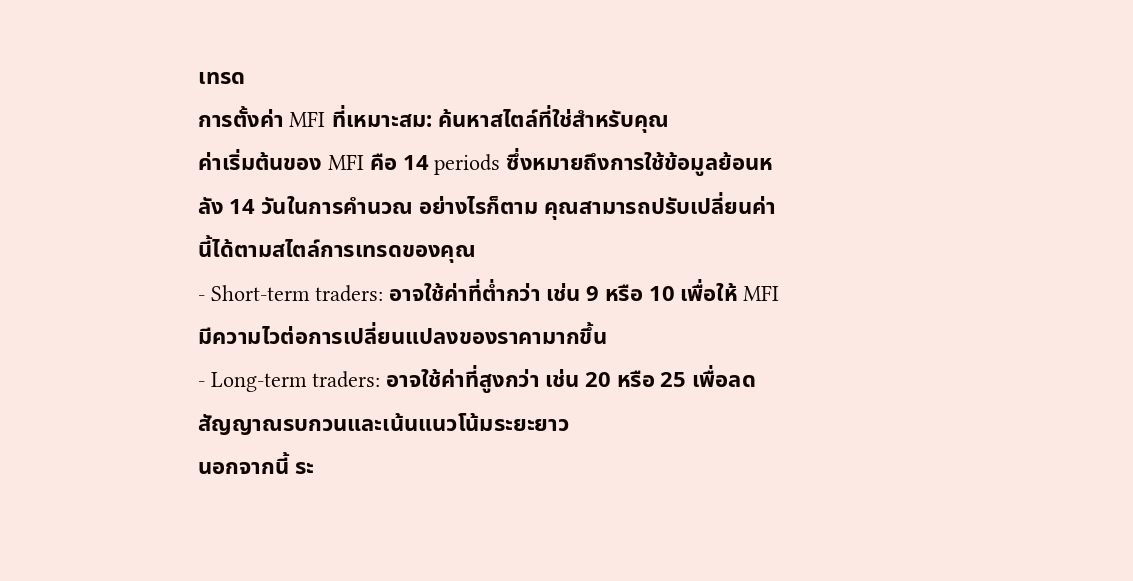เทรด
การตั้งค่า MFI ที่เหมาะสม: ค้นหาสไตล์ที่ใช่สำหรับคุณ
ค่าเริ่มต้นของ MFI คือ 14 periods ซึ่งหมายถึงการใช้ข้อมูลย้อนหลัง 14 วันในการคำนวณ อย่างไรก็ตาม คุณสามารถปรับเปลี่ยนค่านี้ได้ตามสไตล์การเทรดของคุณ
- Short-term traders: อาจใช้ค่าที่ต่ำกว่า เช่น 9 หรือ 10 เพื่อให้ MFI มีความไวต่อการเปลี่ยนแปลงของราคามากขึ้น
- Long-term traders: อาจใช้ค่าที่สูงกว่า เช่น 20 หรือ 25 เพื่อลดสัญญาณรบกวนและเน้นแนวโน้มระยะยาว
นอกจากนี้ ระ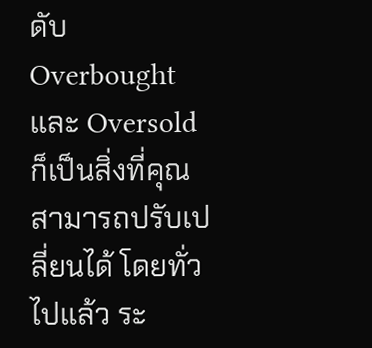ดับ Overbought และ Oversold ก็เป็นสิ่งที่คุณสามารถปรับเปลี่ยนได้ โดยทั่วไปแล้ว ระ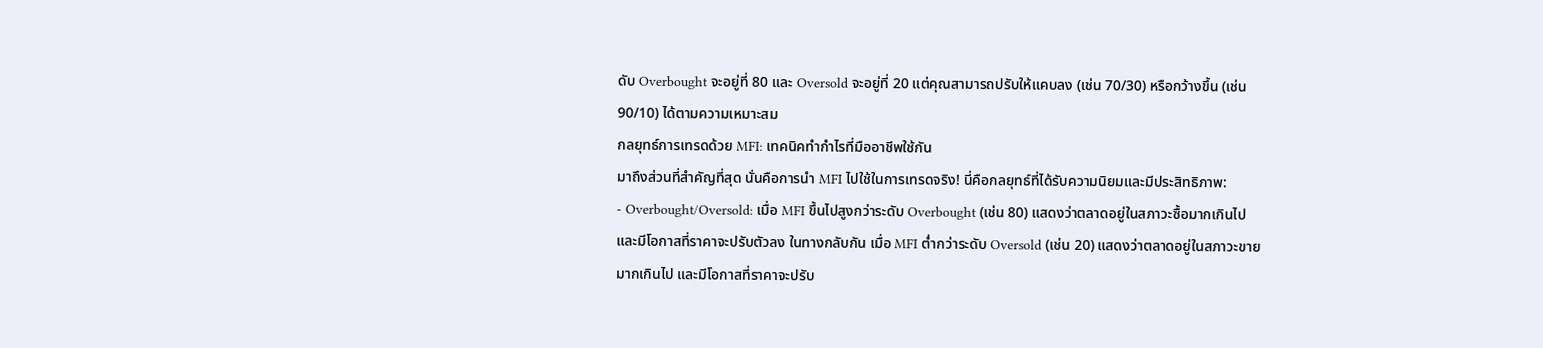ดับ Overbought จะอยู่ที่ 80 และ Oversold จะอยู่ที่ 20 แต่คุณสามารถปรับให้แคบลง (เช่น 70/30) หรือกว้างขึ้น (เช่น 90/10) ได้ตามความเหมาะสม
กลยุทธ์การเทรดด้วย MFI: เทคนิคทำกำไรที่มืออาชีพใช้กัน
มาถึงส่วนที่สำคัญที่สุด นั่นคือการนำ MFI ไปใช้ในการเทรดจริง! นี่คือกลยุทธ์ที่ได้รับความนิยมและมีประสิทธิภาพ:
- Overbought/Oversold: เมื่อ MFI ขึ้นไปสูงกว่าระดับ Overbought (เช่น 80) แสดงว่าตลาดอยู่ในสภาวะซื้อมากเกินไป และมีโอกาสที่ราคาจะปรับตัวลง ในทางกลับกัน เมื่อ MFI ต่ำกว่าระดับ Oversold (เช่น 20) แสดงว่าตลาดอยู่ในสภาวะขายมากเกินไป และมีโอกาสที่ราคาจะปรับ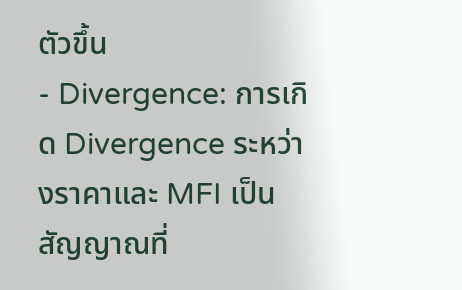ตัวขึ้น
- Divergence: การเกิด Divergence ระหว่างราคาและ MFI เป็นสัญญาณที่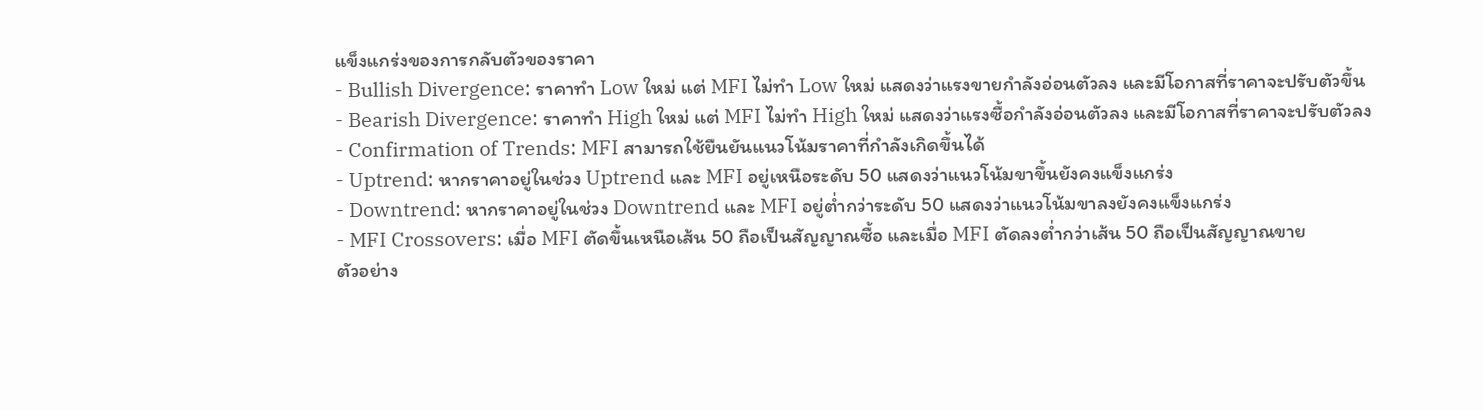แข็งแกร่งของการกลับตัวของราคา
- Bullish Divergence: ราคาทำ Low ใหม่ แต่ MFI ไม่ทำ Low ใหม่ แสดงว่าแรงขายกำลังอ่อนตัวลง และมีโอกาสที่ราคาจะปรับตัวขึ้น
- Bearish Divergence: ราคาทำ High ใหม่ แต่ MFI ไม่ทำ High ใหม่ แสดงว่าแรงซื้อกำลังอ่อนตัวลง และมีโอกาสที่ราคาจะปรับตัวลง
- Confirmation of Trends: MFI สามารถใช้ยืนยันแนวโน้มราคาที่กำลังเกิดขึ้นได้
- Uptrend: หากราคาอยู่ในช่วง Uptrend และ MFI อยู่เหนือระดับ 50 แสดงว่าแนวโน้มขาขึ้นยังคงแข็งแกร่ง
- Downtrend: หากราคาอยู่ในช่วง Downtrend และ MFI อยู่ต่ำกว่าระดับ 50 แสดงว่าแนวโน้มขาลงยังคงแข็งแกร่ง
- MFI Crossovers: เมื่อ MFI ตัดขึ้นเหนือเส้น 50 ถือเป็นสัญญาณซื้อ และเมื่อ MFI ตัดลงต่ำกว่าเส้น 50 ถือเป็นสัญญาณขาย
ตัวอย่าง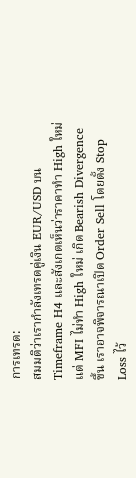การเทรด:
สมมติว่าเรากำลังเทรดคู่เงิน EUR/USD บน Timeframe H4 และสังเกตเห็นว่าราคาทำ High ใหม่ แต่ MFI ไม่ทำ High ใหม่ เกิด Bearish Divergence ขึ้น เราอาจพิจารณาเปิด Order Sell โดยตั้ง Stop Loss ไว้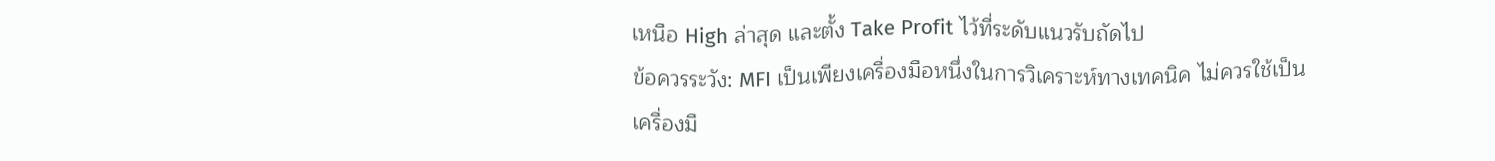เหนือ High ล่าสุด และตั้ง Take Profit ไว้ที่ระดับแนวรับถัดไป
ข้อควรระวัง: MFI เป็นเพียงเครื่องมือหนึ่งในการวิเคราะห์ทางเทคนิค ไม่ควรใช้เป็นเครื่องมื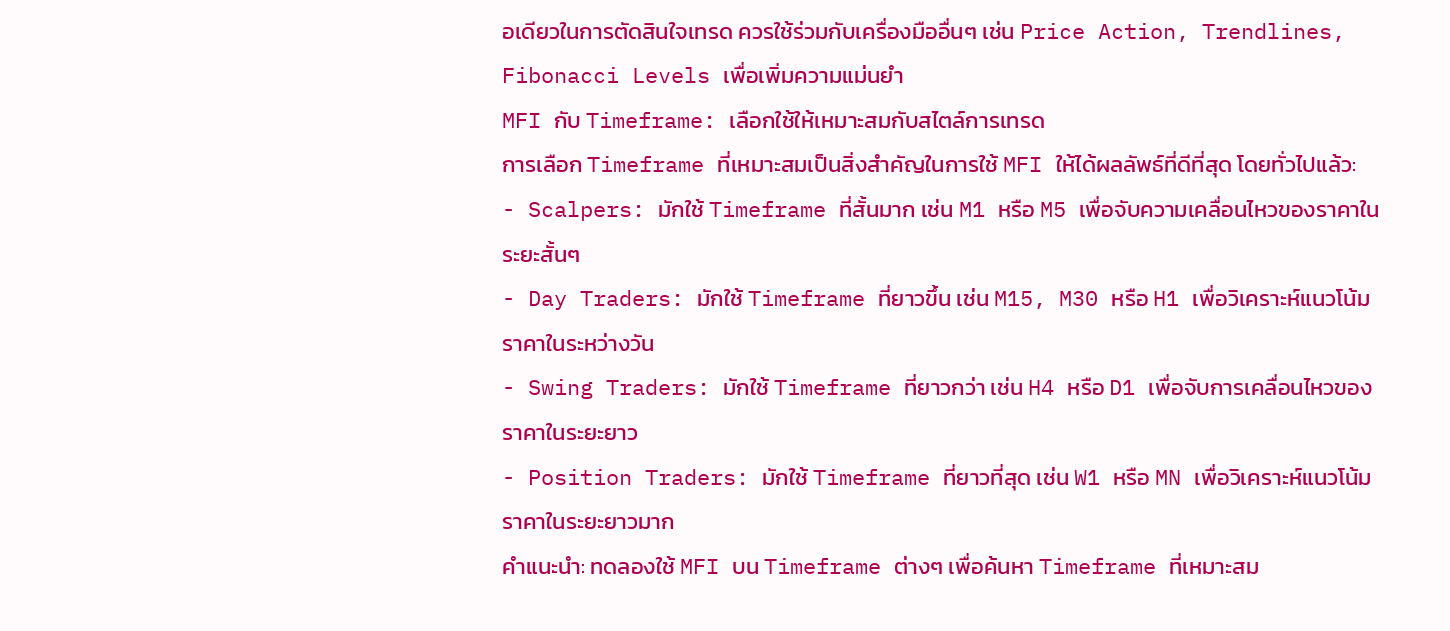อเดียวในการตัดสินใจเทรด ควรใช้ร่วมกับเครื่องมืออื่นๆ เช่น Price Action, Trendlines, Fibonacci Levels เพื่อเพิ่มความแม่นยำ
MFI กับ Timeframe: เลือกใช้ให้เหมาะสมกับสไตล์การเทรด
การเลือก Timeframe ที่เหมาะสมเป็นสิ่งสำคัญในการใช้ MFI ให้ได้ผลลัพธ์ที่ดีที่สุด โดยทั่วไปแล้ว:
- Scalpers: มักใช้ Timeframe ที่สั้นมาก เช่น M1 หรือ M5 เพื่อจับความเคลื่อนไหวของราคาในระยะสั้นๆ
- Day Traders: มักใช้ Timeframe ที่ยาวขึ้น เช่น M15, M30 หรือ H1 เพื่อวิเคราะห์แนวโน้มราคาในระหว่างวัน
- Swing Traders: มักใช้ Timeframe ที่ยาวกว่า เช่น H4 หรือ D1 เพื่อจับการเคลื่อนไหวของราคาในระยะยาว
- Position Traders: มักใช้ Timeframe ที่ยาวที่สุด เช่น W1 หรือ MN เพื่อวิเคราะห์แนวโน้มราคาในระยะยาวมาก
คำแนะนำ: ทดลองใช้ MFI บน Timeframe ต่างๆ เพื่อค้นหา Timeframe ที่เหมาะสม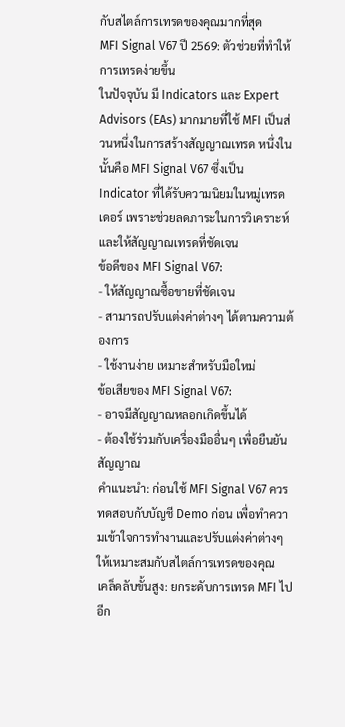กับสไตล์การเทรดของคุณมากที่สุด
MFI Signal V67 ปี 2569: ตัวช่วยที่ทำให้การเทรดง่ายขึ้น
ในปัจจุบัน มี Indicators และ Expert Advisors (EAs) มากมายที่ใช้ MFI เป็นส่วนหนึ่งในการสร้างสัญญาณเทรด หนึ่งในนั้นคือ MFI Signal V67 ซึ่งเป็น Indicator ที่ได้รับความนิยมในหมู่เทรดเดอร์ เพราะช่วยลดภาระในการวิเคราะห์และให้สัญญาณเทรดที่ชัดเจน
ข้อดีของ MFI Signal V67:
- ให้สัญญาณซื้อขายที่ชัดเจน
- สามารถปรับแต่งค่าต่างๆ ได้ตามความต้องการ
- ใช้งานง่าย เหมาะสำหรับมือใหม่
ข้อเสียของ MFI Signal V67:
- อาจมีสัญญาณหลอกเกิดขึ้นได้
- ต้องใช้ร่วมกับเครื่องมืออื่นๆ เพื่อยืนยันสัญญาณ
คำแนะนำ: ก่อนใช้ MFI Signal V67 ควรทดสอบกับบัญชี Demo ก่อน เพื่อทำความเข้าใจการทำงานและปรับแต่งค่าต่างๆ ให้เหมาะสมกับสไตล์การเทรดของคุณ
เคล็ดลับขั้นสูง: ยกระดับการเทรด MFI ไปอีก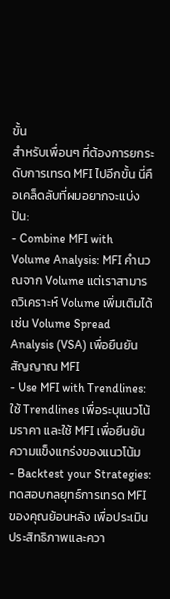ขั้น
สำหรับเพื่อนๆ ที่ต้องการยกระดับการเทรด MFI ไปอีกขั้น นี่คือเคล็ดลับที่ผมอยากจะแบ่งปัน:
- Combine MFI with Volume Analysis: MFI คำนวณจาก Volume แต่เราสามารถวิเคราะห์ Volume เพิ่มเติมได้ เช่น Volume Spread Analysis (VSA) เพื่อยืนยันสัญญาณ MFI
- Use MFI with Trendlines: ใช้ Trendlines เพื่อระบุแนวโน้มราคา และใช้ MFI เพื่อยืนยันความแข็งแกร่งของแนวโน้ม
- Backtest your Strategies: ทดสอบกลยุทธ์การเทรด MFI ของคุณย้อนหลัง เพื่อประเมินประสิทธิภาพและควา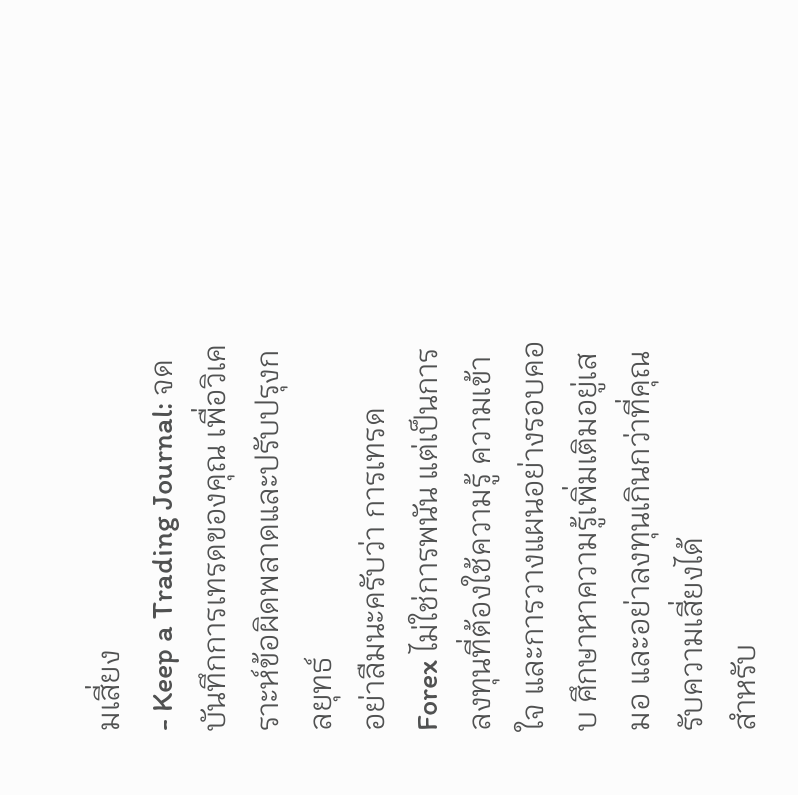มเสี่ยง
- Keep a Trading Journal: จดบันทึกการเทรดของคุณ เพื่อวิเคราะห์ข้อผิดพลาดและปรับปรุงกลยุทธ์
อย่าลืมนะครับว่า การเทรด Forex ไม่ใช่การพนัน แต่เป็นการลงทุนที่ต้องใช้ความรู้ ความเข้าใจ และการวางแผนอย่างรอบคอบ ศึกษาหาความรู้เพิ่มเติมอยู่เสมอ และอย่าลงทุนเกินกว่าที่คุณรับความเสี่ยงได้
สำหรับ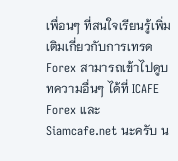เพื่อนๆ ที่สนใจเรียนรู้เพิ่มเติมเกี่ยวกับการเทรด Forex สามารถเข้าไปดูบทความอื่นๆ ได้ที่ ICAFE Forex และ Siamcafe.net นะครับ น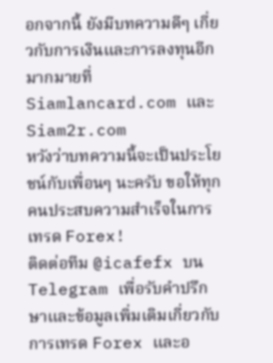อกจากนี้ ยังมีบทความดีๆ เกี่ยวกับการเงินและการลงทุนอีกมากมายที่ Siamlancard.com และ Siam2r.com
หวังว่าบทความนี้จะเป็นประโยชน์กับเพื่อนๆ นะครับ ขอให้ทุกคนประสบความสำเร็จในการเทรด Forex!
ติดต่อทีม @icafefx บน Telegram เพื่อรับคำปรึกษาและข้อมูลเพิ่มเติมเกี่ยวกับการเทรด Forex และอ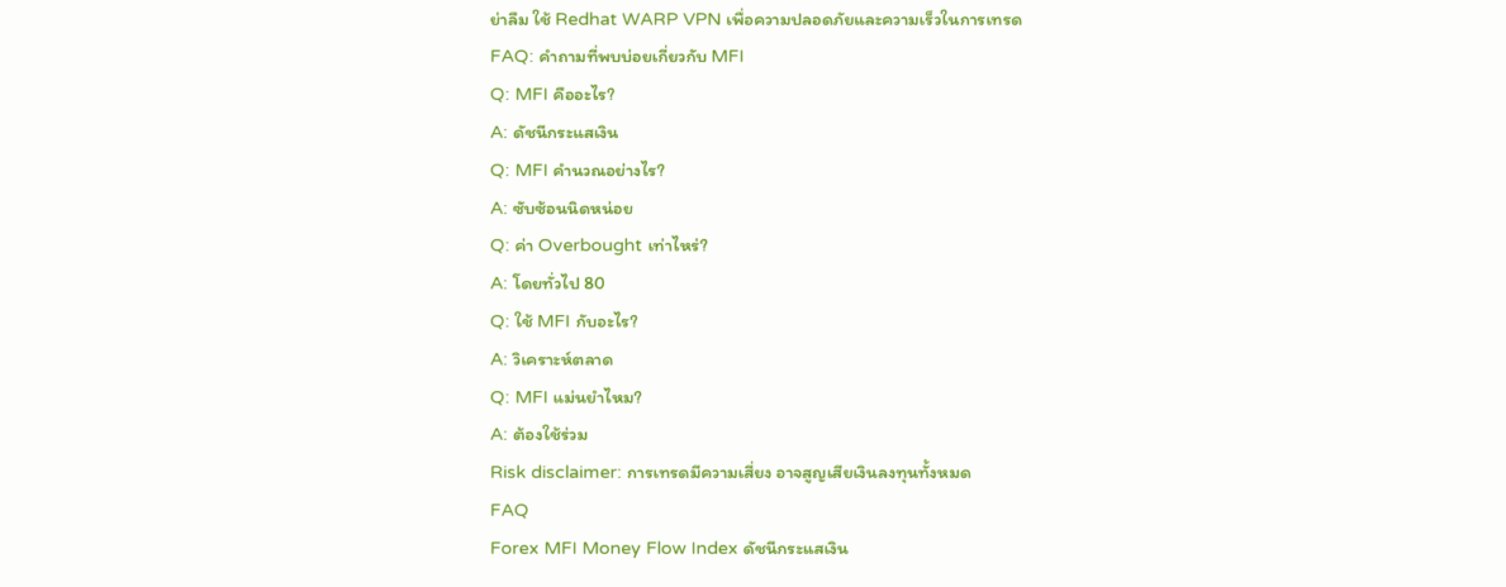ย่าลืม ใช้ Redhat WARP VPN เพื่อความปลอดภัยและความเร็วในการเทรด
FAQ: คำถามที่พบบ่อยเกี่ยวกับ MFI
Q: MFI คืออะไร?
A: ดัชนีกระแสเงิน
Q: MFI คำนวณอย่างไร?
A: ซับซ้อนนิดหน่อย
Q: ค่า Overbought เท่าไหร่?
A: โดยทั่วไป 80
Q: ใช้ MFI กับอะไร?
A: วิเคราะห์ตลาด
Q: MFI แม่นยำไหม?
A: ต้องใช้ร่วม
Risk disclaimer: การเทรดมีความเสี่ยง อาจสูญเสียเงินลงทุนทั้งหมด
FAQ
Forex MFI Money Flow Index ดัชนีกระแสเงิน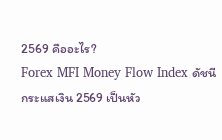2569 คืออะไร?
Forex MFI Money Flow Index ดัชนีกระแสเงิน 2569 เป็นหัว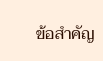ข้อสำคัญ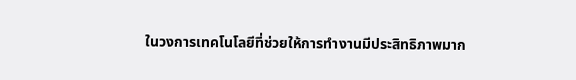ในวงการเทคโนโลยีที่ช่วยให้การทำงานมีประสิทธิภาพมาก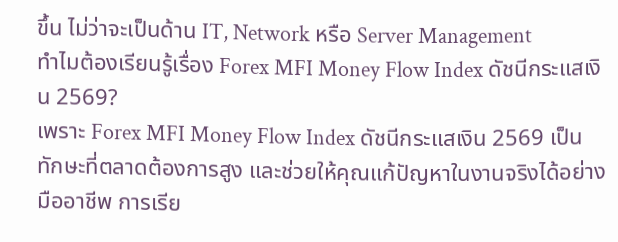ขึ้น ไม่ว่าจะเป็นด้าน IT, Network หรือ Server Management
ทำไมต้องเรียนรู้เรื่อง Forex MFI Money Flow Index ดัชนีกระแสเงิน 2569?
เพราะ Forex MFI Money Flow Index ดัชนีกระแสเงิน 2569 เป็นทักษะที่ตลาดต้องการสูง และช่วยให้คุณแก้ปัญหาในงานจริงได้อย่างมืออาชีพ การเรีย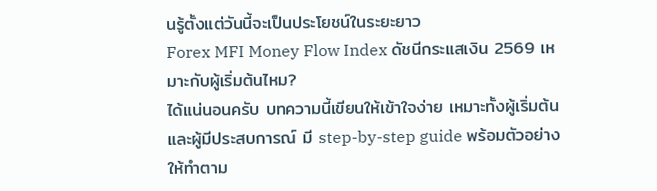นรู้ตั้งแต่วันนี้จะเป็นประโยชน์ในระยะยาว
Forex MFI Money Flow Index ดัชนีกระแสเงิน 2569 เหมาะกับผู้เริ่มต้นไหม?
ได้แน่นอนครับ บทความนี้เขียนให้เข้าใจง่าย เหมาะทั้งผู้เริ่มต้นและผู้มีประสบการณ์ มี step-by-step guide พร้อมตัวอย่างให้ทำตาม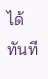ได้ทันที